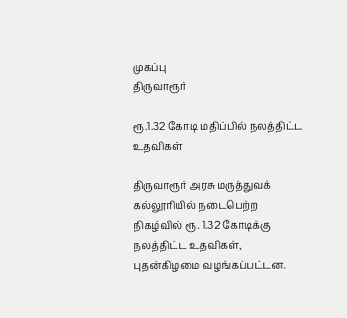முகப்பு
திருவாரூர்

ரூ.1.32 கோடி மதிப்பில் நலத்திட்ட உதவிகள்

திருவாரூர் அரசு மருத்துவக் கல்லூரியில் நடைபெற்ற நிகழ்வில் ரூ. 1.32 கோடிக்கு நலத்திட்ட உதவிகள், புதன்கிழமை வழங்கப்பட்டன.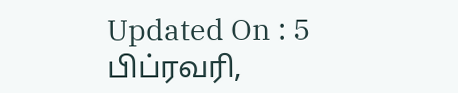Updated On : 5 பிப்ரவரி,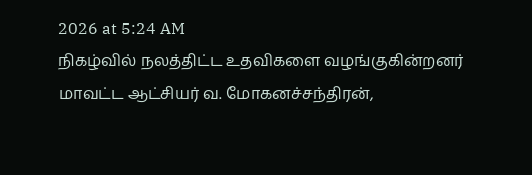2026 at 5:24 AM
நிகழ்வில் நலத்திட்ட உதவிகளை வழங்குகின்றனர் மாவட்ட ஆட்சியர் வ. மோகனச்சந்திரன்,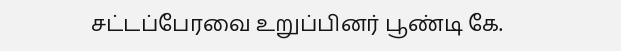சட்டப்பேரவை உறுப்பினர் பூண்டி கே.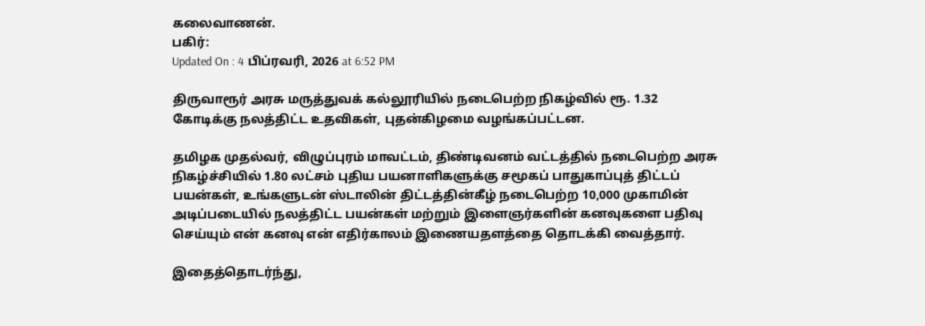கலைவாணன்.
பகிர்:
Updated On : 4 பிப்ரவரி, 2026 at 6:52 PM

திருவாரூர் அரசு மருத்துவக் கல்லூரியில் நடைபெற்ற நிகழ்வில் ரூ. 1.32 கோடிக்கு நலத்திட்ட உதவிகள், புதன்கிழமை வழங்கப்பட்டன.

தமிழக முதல்வர், விழுப்புரம் மாவட்டம், திண்டிவனம் வட்டத்தில் நடைபெற்ற அரசு நிகழ்ச்சியில் 1.80 லட்சம் புதிய பயனாளிகளுக்கு சமூகப் பாதுகாப்புத் திட்டப் பயன்கள், உங்களுடன் ஸ்டாலின் திட்டத்தின்கீழ் நடைபெற்ற 10,000 முகாமின் அடிப்படையில் நலத்திட்ட பயன்கள் மற்றும் இளைஞர்களின் கனவுகளை பதிவு செய்யும் என் கனவு என் எதிர்காலம் இணையதளத்தை தொடக்கி வைத்தார்.

இதைத்தொடர்ந்து,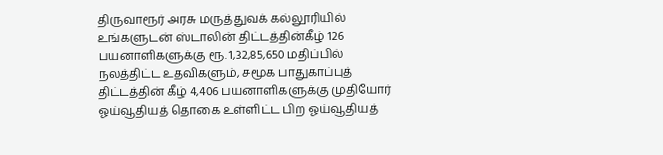திருவாரூர் அரசு மருத்துவக் கல்லூரியில் உங்களுடன் ஸ்டாலின் திட்டத்தின்கீழ் 126 பயனாளிகளுக்கு ரூ. 1,32,85,650 மதிப்பில் நலத்திட்ட உதவிகளும், சமூக பாதுகாப்புத் திட்டத்தின் கீழ் 4,406 பயனாளிகளுக்கு முதியோர் ஓய்வூதியத் தொகை உள்ளிட்ட பிற ஓய்வூதியத்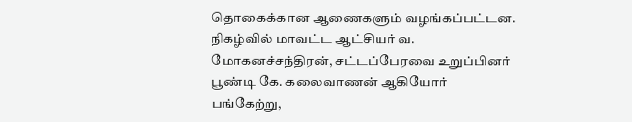தொகைக்கான ஆணைகளும் வழங்கப்பட்டன. நிகழ்வில் மாவட்ட ஆட்சியர் வ. மோகனச்சந்திரன், சட்டப்பேரவை உறுப்பினர் பூண்டி கே. கலைவாணன் ஆகியோர் பங்கேற்று,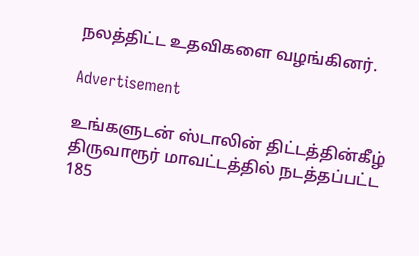நலத்திட்ட உதவிகளை வழங்கினர்.

Advertisement

உங்களுடன் ஸ்டாலின் திட்டத்தின்கீழ் திருவாரூர் மாவட்டத்தில் நடத்தப்பட்ட 185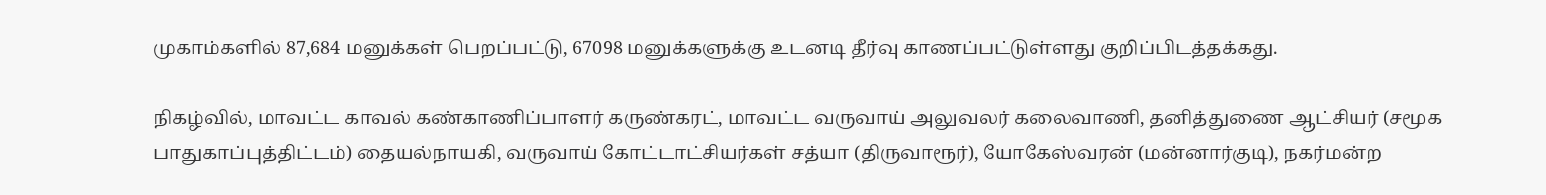முகாம்களில் 87,684 மனுக்கள் பெறப்பட்டு, 67098 மனுக்களுக்கு உடனடி தீர்வு காணப்பட்டுள்ளது குறிப்பிடத்தக்கது.

நிகழ்வில், மாவட்ட காவல் கண்காணிப்பாளர் கருண்கரட், மாவட்ட வருவாய் அலுவலர் கலைவாணி, தனித்துணை ஆட்சியர் (சமூக பாதுகாப்புத்திட்டம்) தையல்நாயகி, வருவாய் கோட்டாட்சியர்கள் சத்யா (திருவாரூர்), யோகேஸ்வரன் (மன்னார்குடி), நகர்மன்ற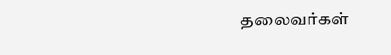தலைவர்கள்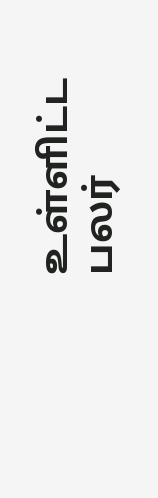உள்ளிட்ட பலர்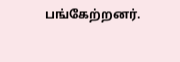பங்கேற்றனர்.